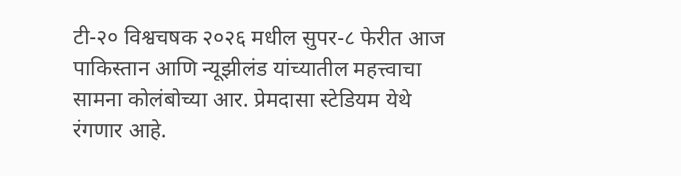टी-२० विश्वचषक २०२६ मधील सुपर-८ फेरीत आज पाकिस्तान आणि न्यूझीलंड यांच्यातील महत्त्वाचा सामना कोलंबोच्या आर. प्रेमदासा स्टेडियम येथे रंगणार आहे.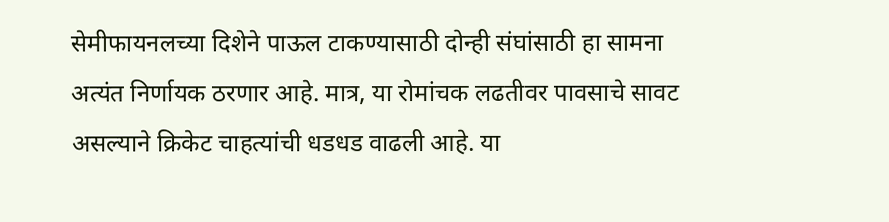सेमीफायनलच्या दिशेने पाऊल टाकण्यासाठी दोन्ही संघांसाठी हा सामना अत्यंत निर्णायक ठरणार आहे. मात्र, या रोमांचक लढतीवर पावसाचे सावट असल्याने क्रिकेट चाहत्यांची धडधड वाढली आहे. या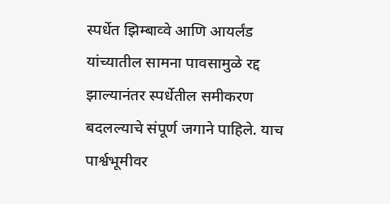स्पर्धेत झिम्बाव्वे आणि आयर्लंड यांच्यातील सामना पावसामुळे रद्द झाल्यानंतर स्पर्धेतील समीकरण बदलल्याचे संपूर्ण जगाने पाहिले. याच पार्श्वभूमीवर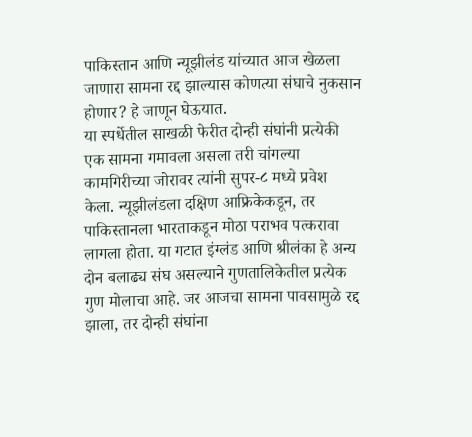पाकिस्तान आणि न्यूझीलंड यांच्यात आज खेळला जाणारा सामना रद्द झाल्यास कोणत्या संघाचे नुकसान होणार? हे जाणून घेऊयात.
या स्पर्धेतील साखळी फेरीत दोन्ही संघांनी प्रत्येकी एक सामना गमावला असला तरी चांगल्या कामगिरीच्या जोरावर त्यांनी सुपर-८ मध्ये प्रवेश केला. न्यूझीलंडला दक्षिण आफ्रिकेकडून, तर पाकिस्तानला भारताकडून मोठा पराभव पत्करावा लागला होता. या गटात इंग्लंड आणि श्रीलंका हे अन्य दोन बलाढ्य संघ असल्याने गुणतालिकेतील प्रत्येक गुण मोलाचा आहे. जर आजचा सामना पावसामुळे रद्द झाला, तर दोन्ही संघांना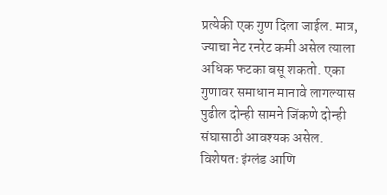प्रत्येकी एक गुण दिला जाईल. मात्र, ज्याचा नेट रनरेट कमी असेल त्याला अधिक फटका बसू शकतो. एका गुणावर समाधान मानावे लागल्यास पुढील दोन्ही सामने जिंकणे दोन्ही संघासाठी आवश्यक असेल. विशेषतः इंग्लंड आणि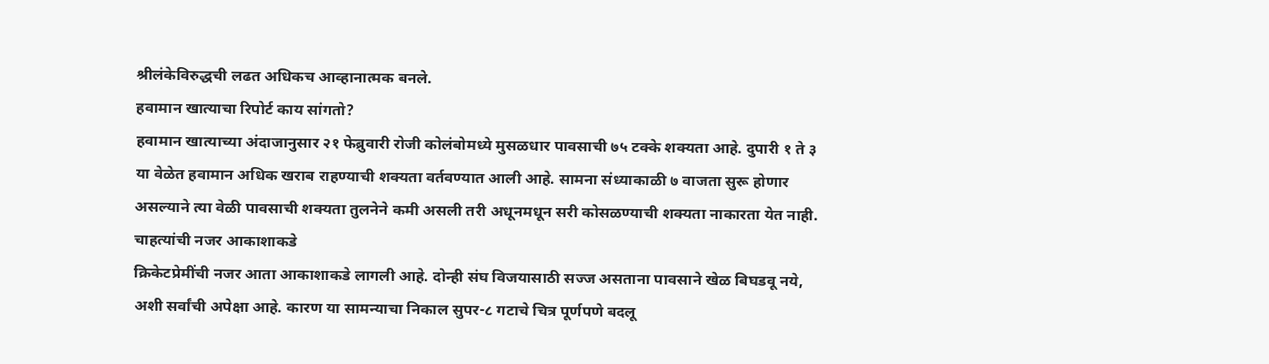श्रीलंकेविरुद्धची लढत अधिकच आव्हानात्मक बनले.
हवामान खात्याचा रिपोर्ट काय सांगतो?
हवामान खात्याच्या अंदाजानुसार २१ फेब्रुवारी रोजी कोलंबोमध्ये मुसळधार पावसाची ७५ टक्के शक्यता आहे. दुपारी १ ते ३ या वेळेत हवामान अधिक खराब राहण्याची शक्यता वर्तवण्यात आली आहे. सामना संध्याकाळी ७ वाजता सुरू होणार असल्याने त्या वेळी पावसाची शक्यता तुलनेने कमी असली तरी अधूनमधून सरी कोसळण्याची शक्यता नाकारता येत नाही.
चाहत्यांची नजर आकाशाकडे
क्रिकेटप्रेमींची नजर आता आकाशाकडे लागली आहे. दोन्ही संघ विजयासाठी सज्ज असताना पावसाने खेळ बिघडवू नये, अशी सर्वांची अपेक्षा आहे. कारण या सामन्याचा निकाल सुपर-८ गटाचे चित्र पूर्णपणे बदलू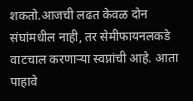शकतो.आजची लढत केवळ दोन संघांमधील नाही, तर सेमीफायनलकडे वाटचाल करणाऱ्या स्वप्नांची आहे. आता पाहावे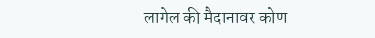लागेल की मैदानावर कोण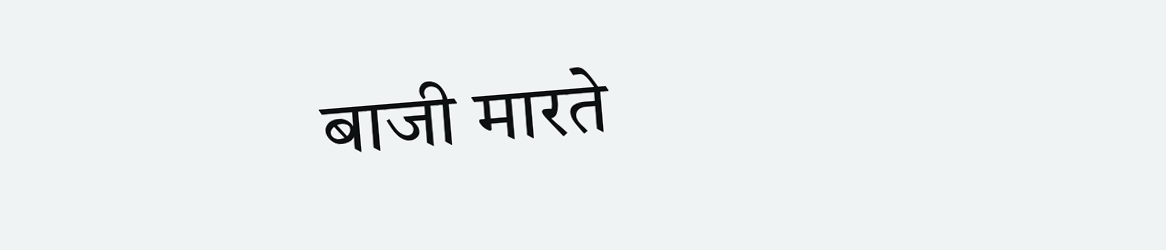बाजी मारते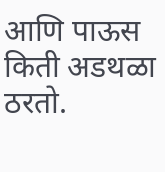आणि पाऊस किती अडथळा ठरतो.